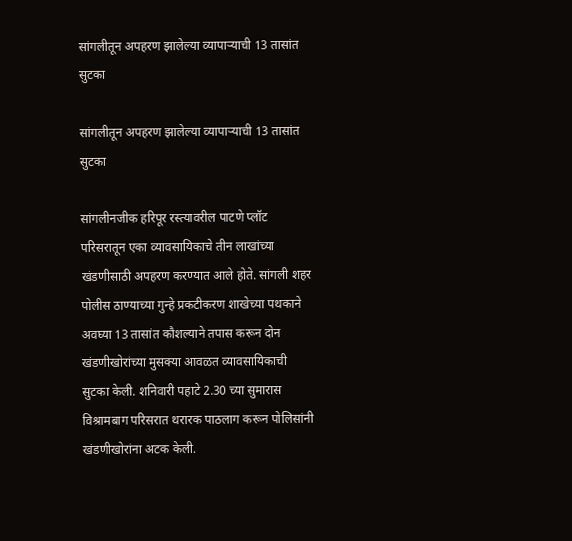सांगलीतून अपहरण झालेल्या व्यापाऱ्याची 13 तासांत सुटका

सांगलीतून अपहरण झालेल्या व्यापाऱ्याची 13 तासांत सुटका

सांगलीनजीक हरिपूर रस्त्यावरील पाटणे प्लॉट परिसरातून एका व्यावसायिकाचे तीन लाखांच्या खंडणीसाठी अपहरण करण्यात आले होते. सांगली शहर पोलीस ठाण्याच्या गुन्हे प्रकटीकरण शाखेच्या पथकाने अवघ्या 13 तासांत कौशल्याने तपास करून दोन खंडणीखोरांच्या मुसक्या आवळत व्यावसायिकाची सुटका केली. शनिवारी पहाटे 2.30 च्या सुमारास विश्रामबाग परिसरात थरारक पाठलाग करून पोलिसांनी खंडणीखोरांना अटक केली.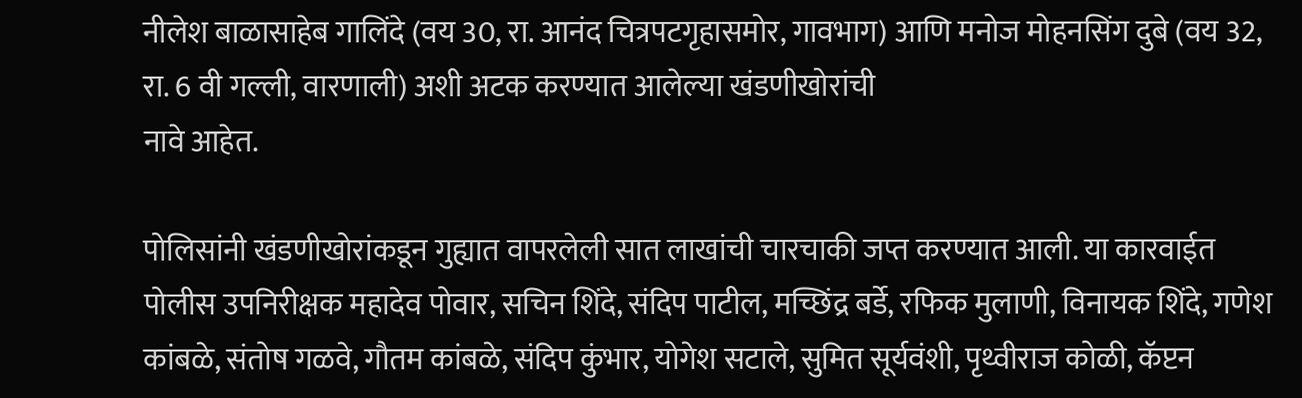नीलेश बाळासाहेब गालिंदे (वय 30, रा. आनंद चित्रपटगृहासमोर, गावभाग) आणि मनोज मोहनसिंग दुबे (वय 32, रा. 6 वी गल्ली, वारणाली) अशी अटक करण्यात आलेल्या खंडणीखोरांची
नावे आहेत.

पोलिसांनी खंडणीखोरांकडून गुह्यात वापरलेली सात लाखांची चारचाकी जप्त करण्यात आली. या कारवाईत पोलीस उपनिरीक्षक महादेव पोवार, सचिन शिंदे, संदिप पाटील, मच्छिंद्र बर्डे, रफिक मुलाणी, विनायक शिंदे, गणेश कांबळे, संतोष गळवे, गौतम कांबळे, संदिप कुंभार, योगेश सटाले, सुमित सूर्यवंशी, पृथ्वीराज कोळी, कॅप्टन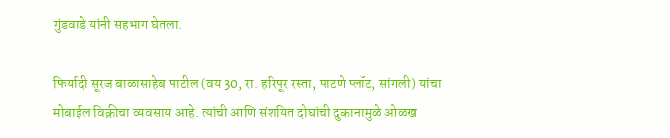गुंडवाडे यांनी सहभाग घेतला.

फिर्यादी सूरज बाळासाहेब पाटील (वय 30, रा. हरिपूर रस्ता, पाटणे प्लॉट, सांगली) यांचा मोबाईल विक्रीचा व्यवसाय आहे. त्यांची आणि संशयित दोघांची दुकानामुळे ओळख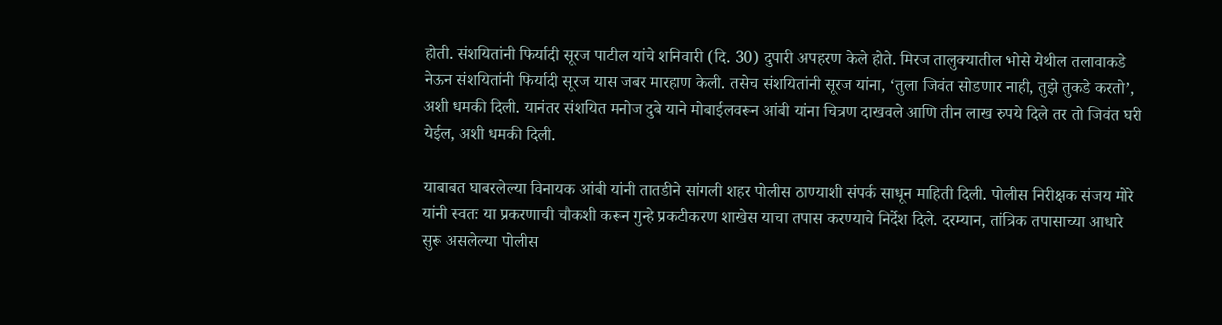होती. संशयितांनी फिर्यादी सूरज पाटील यांचे शनिवारी (दि. 30) दुपारी अपहरण केले होते. मिरज तालुक्यातील भोसे येथील तलावाकडे नेऊन संशयितांनी फिर्यादी सूरज यास जबर मारहाण केली. तसेच संशयितांनी सूरज यांना, ‘तुला जिवंत सोडणार नाही, तुझे तुकडे करतो’, अशी धमकी दिली. यानंतर संशयित मनोज दुबे याने मोबाईलवरून आंबी यांना चित्रण दाखवले आणि तीन लाख रुपये दिले तर तो जिवंत घरी येईल, अशी धमकी दिली.

याबाबत घाबरलेल्या विनायक आंबी यांनी तातडीने सांगली शहर पोलीस ठाण्याशी संपर्क साधून माहिती दिली. पोलीस निरीक्षक संजय मोरे यांनी स्वतः या प्रकरणाची चौकशी करून गुन्हे प्रकटीकरण शाखेस याचा तपास करण्याचे निर्देश दिले. दरम्यान, तांत्रिक तपासाच्या आधारे सुरू असलेल्या पोलीस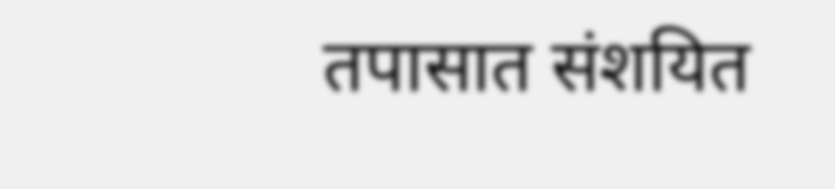तपासात संशयित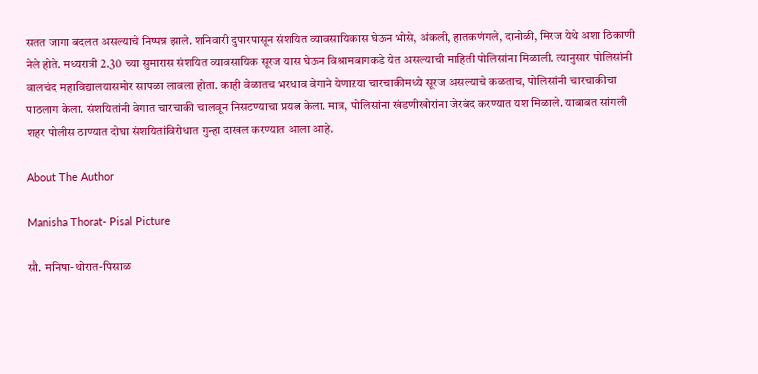सतत जागा बदलत असल्याचे निष्पन्न झाले. शनिवारी दुपारपासून संशयित व्यावसायिकास घेऊन भोसे, अंकली, हातकणंगले, दानोळी, मिरज येथे अशा ठिकाणी नेले होते. मध्यरात्री 2.30 च्या सुमारास संशयित व्यावसायिक सूरज यास घेऊन विश्रामबागकडे येत असल्याची माहिती पोलिसांना मिळाली. त्यानुसार पोलिसांनी वालचंद महाविद्यालयासमोर सापळा लावला होता. काही वेळातच भरधाव वेगाने येणाऱया चारचाकीमध्ये सूरज असल्याचे कळताच, पोलिसांनी चारचाकीचा पाठलाग केला. संशयितांनी वेगात चारचाकी चालवून निसटण्याचा प्रयत्न केला. मात्र, पोलिसांना खंडणीखोरांना जेरबंद करण्यात यश मिळाले. याबाबत सांगली शहर पोलीस ठाण्यात दोघा संशयितांविरोधात गुन्हा दाखल करण्यात आला आहे.

About The Author

Manisha Thorat- Pisal Picture

सौ. मनिषा-थोरात-पिसाळ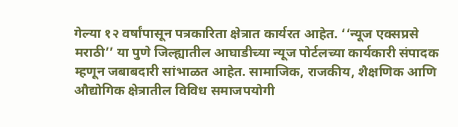गेल्या १२ वर्षांपासून पत्रकारिता क्षेत्रात कार्यरत आहेत. ‘‘न्यूज एक्सप्रसे मराठी’’ या पुणे जिल्ह्यातील आघाडीच्या न्यूज पोर्टलच्या कार्यकारी संपादक म्हणून जबाबदारी सांभाळत आहेत. सामाजिक, राजकीय, शैक्षणिक आणि औद्योगिक क्षेत्रातील विविध समाजपयोगी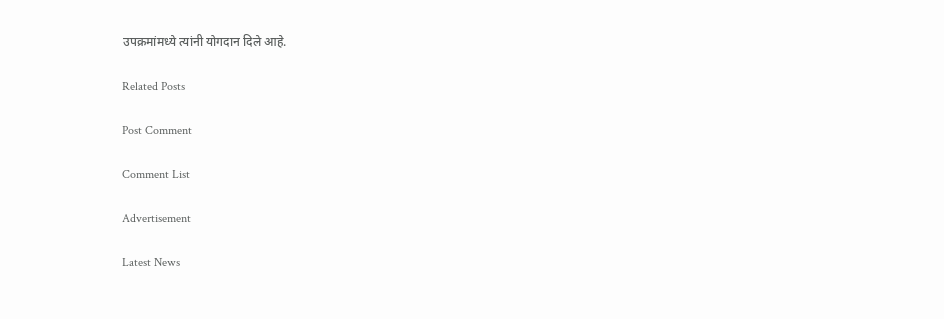उपक्रमांमध्ये त्यांनी योगदान दिले आहे.

Related Posts

Post Comment

Comment List

Advertisement

Latest News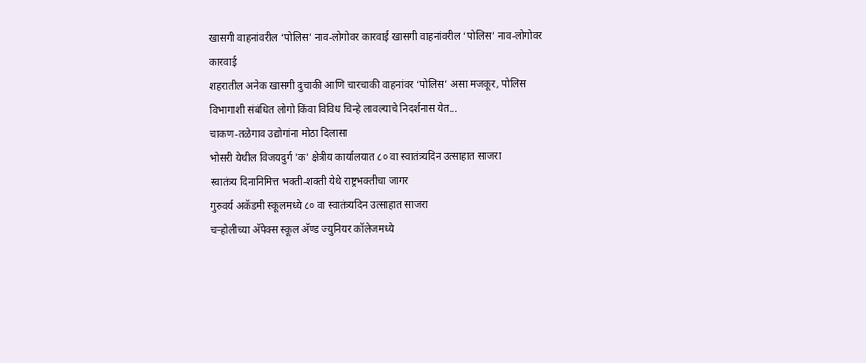खासगी वाहनांवरील ‘पोलिस’ नाव-लोगोवर कारवाई खासगी वाहनांवरील ‘पोलिस’ नाव-लोगोवर कारवाई
शहरातील अनेक खासगी दुचाकी आणि चारचाकी वाहनांवर ‘पोलिस’ असा मजकूर, पोलिस विभागाशी संबंधित लोगो किंवा विविध चिन्हे लावल्याचे निदर्शनास येत...
चाकण-तळेगाव उद्योगांना मोठा दिलासा
भोसरी येथील विजयदुर्ग 'क' क्षेत्रीय कार्यालयात ८० वा स्वातंत्र्यदिन उत्साहात साजरा
स्वातंत्र्य दिनानिमित्त भक्ती-शक्ती येथे राष्ट्रभक्तीचा जागर
गुरुवर्य अकॅडमी स्कूलमध्ये ८० वा स्वातंत्र्यदिन उत्साहात साजरा
चऱ्होलीच्या अ‍ॅपेक्स स्कूल अ‍ॅण्ड ज्युनियर कॉलेजमध्ये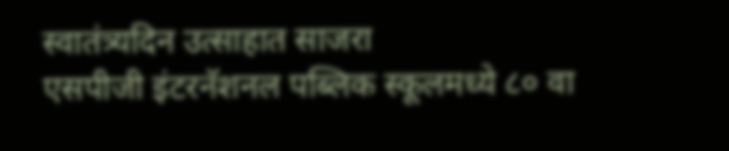स्वातंत्र्यदिन उत्साहात साजरा
एसपीजी इंटरनॅशनल पब्लिक स्कूलमध्ये ८० वा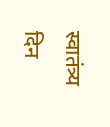स्वातंत्र्य दिन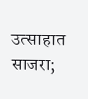उत्साहात साजरा;